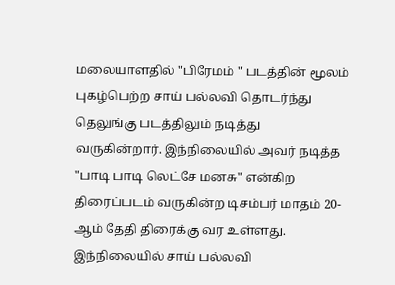மலையாளதில் "பிரேமம் " படத்தின் மூலம் புகழ்பெற்ற சாய் பல்லவி தொடர்ந்து தெலுங்கு படத்திலும் நடித்து வருகின்றார். இந்நிலையில் அவர் நடித்த "பாடி பாடி லெட்சே மனசு" என்கிற திரைப்படம் வருகின்ற டிசம்பர் மாதம் 20-ஆம் தேதி திரைக்கு வர உள்ளது. இந்நிலையில் சாய் பல்லவி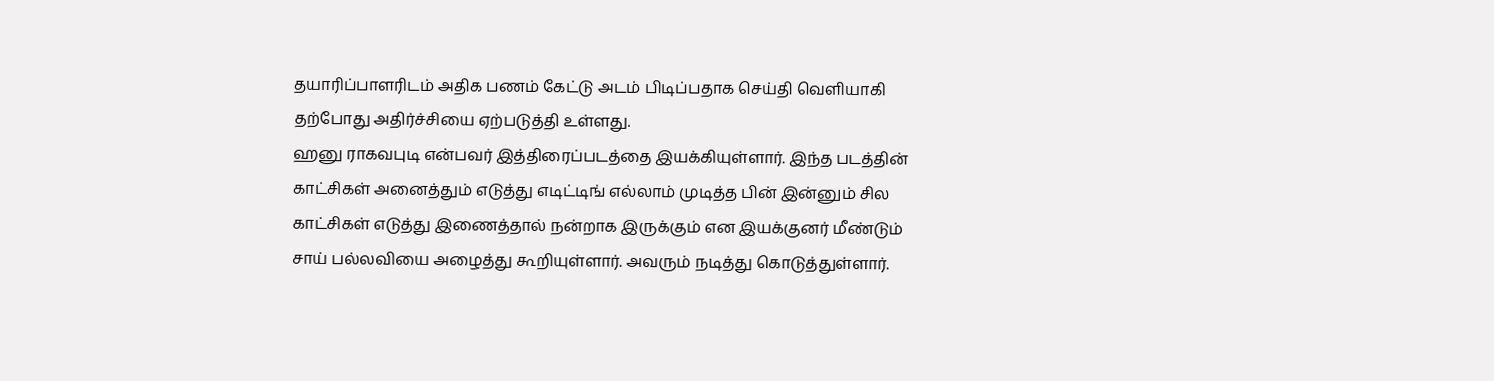தயாரிப்பாளரிடம் அதிக பணம் கேட்டு அடம் பிடிப்பதாக செய்தி வெளியாகி தற்போது அதிர்ச்சியை ஏற்படுத்தி உள்ளது.
ஹனு ராகவபுடி என்பவர் இத்திரைப்படத்தை இயக்கியுள்ளார். இந்த படத்தின் காட்சிகள் அனைத்தும் எடுத்து எடிட்டிங் எல்லாம் முடித்த பின் இன்னும் சில காட்சிகள் எடுத்து இணைத்தால் நன்றாக இருக்கும் என இயக்குனர் மீண்டும் சாய் பல்லவியை அழைத்து கூறியுள்ளார். அவரும் நடித்து கொடுத்துள்ளார்.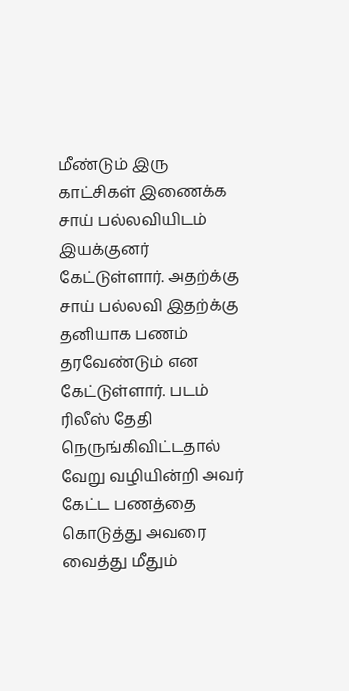மீண்டும் இரு காட்சிகள் இணைக்க சாய் பல்லவியிடம் இயக்குனர் கேட்டுள்ளார். அதற்க்கு சாய் பல்லவி இதற்க்கு தனியாக பணம் தரவேண்டும் என கேட்டுள்ளார். படம் ரிலீஸ் தேதி நெருங்கிவிட்டதால் வேறு வழியின்றி அவர் கேட்ட பணத்தை கொடுத்து அவரை வைத்து மீதும்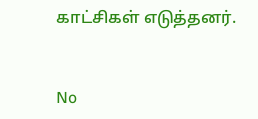காட்சிகள் எடுத்தனர்.


No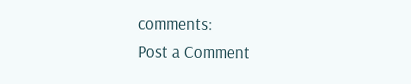comments:
Post a Comment